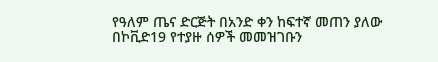የዓለም ጤና ድርጅት በአንድ ቀን ከፍተኛ መጠን ያለው በኮቪድ19 የተያዙ ሰዎች መመዝገቡን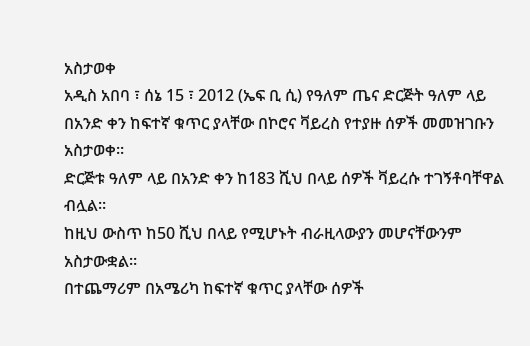አስታወቀ
አዲስ አበባ ፣ ሰኔ 15 ፣ 2012 (ኤፍ ቢ ሲ) የዓለም ጤና ድርጅት ዓለም ላይ በአንድ ቀን ከፍተኛ ቁጥር ያላቸው በኮሮና ቫይረስ የተያዙ ሰዎች መመዝገቡን አስታወቀ።
ድርጅቱ ዓለም ላይ በአንድ ቀን ከ183 ሺህ በላይ ሰዎች ቫይረሱ ተገኝቶባቸዋል ብሏል።
ከዚህ ውስጥ ከ50 ሺህ በላይ የሚሆኑት ብራዚላውያን መሆናቸውንም አስታውቋል።
በተጨማሪም በአሜሪካ ከፍተኛ ቁጥር ያላቸው ሰዎች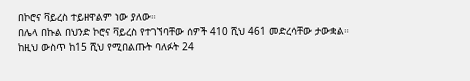በኮሮና ቫይረስ ተይዘዋልም ነው ያለው።
በሌላ በኩል በህንድ ኮሮና ቫይረስ የተገኘባቸው ሰዎች 410 ሺህ 461 መድረሳቸው ታውቋል።
ከዚህ ውስጥ ከ15 ሺህ የሚበልጡት ባለፉት 24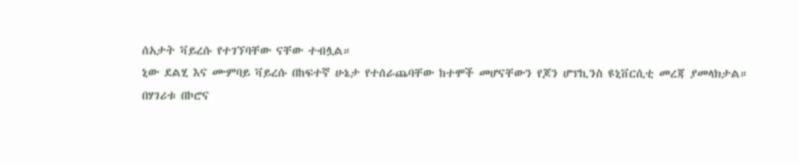ሰአታት ቫይረሱ የተገኘባቸው ናቸው ተብሏል።
ኒው ደልሂ እና ሙምባይ ቫይረሱ በከፍተኛ ሁኔታ የተሰራጨባቸው ከተሞች መሆናቸውን የጆን ሆፕኪንስ ዩኒቨርሲቲ መረጃ ያመላክታል።
በሃገሪቱ በኮሮና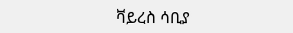ቫይረስ ሳቢያ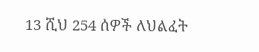13 ሺህ 254 ሰዎች ለህልፈት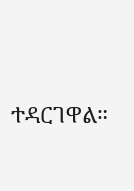ተዳርገዋል።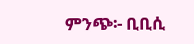ምንጭ፡- ቢቢሲ